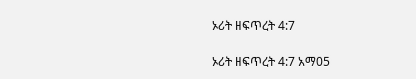ኦሪት ዘፍጥረት 4:7

ኦሪት ዘፍጥረት 4:7 አማ05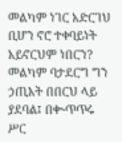መልካም ነገር አድርገህ ቢሆን ኖሮ ተቀባይነት አይኖርህም ነበርን? መልካም ባታደርግ ግን ኃጢአት በበርህ ላይ ያደባል፤ በቊጥጥሩ ሥር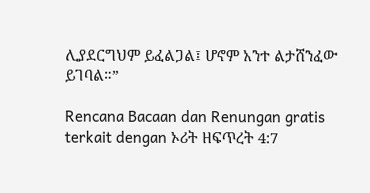ሊያደርግህም ይፈልጋል፤ ሆኖም አንተ ልታሸንፈው ይገባል።”

Rencana Bacaan dan Renungan gratis terkait dengan ኦሪት ዘፍጥረት 4:7